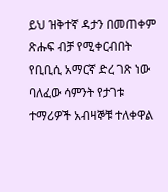ይህ ዝቅተኛ ዳታን በመጠቀም ጽሑፍ ብቻ የሚቀርብበት የቢቢሲ አማርኛ ድረ ገጽ ነው
ባለፈው ሳምንት የታገቱ ተማሪዎች አብዛኞቹ ተለቀዋል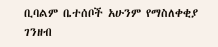ቢባልም ቤተሰቦች አሁንም የማስለቀቂያ ገንዘብ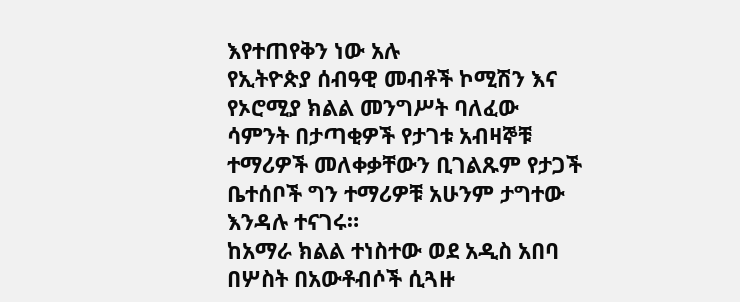እየተጠየቅን ነው አሉ
የኢትዮጵያ ሰብዓዊ መብቶች ኮሚሽን እና የኦሮሚያ ክልል መንግሥት ባለፈው ሳምንት በታጣቂዎች የታገቱ አብዛኞቹ ተማሪዎች መለቀቃቸውን ቢገልጹም የታጋች ቤተሰቦች ግን ተማሪዎቹ አሁንም ታግተው እንዳሉ ተናገሩ።
ከአማራ ክልል ተነስተው ወደ አዲስ አበባ በሦስት በአውቶብሶች ሲጓዙ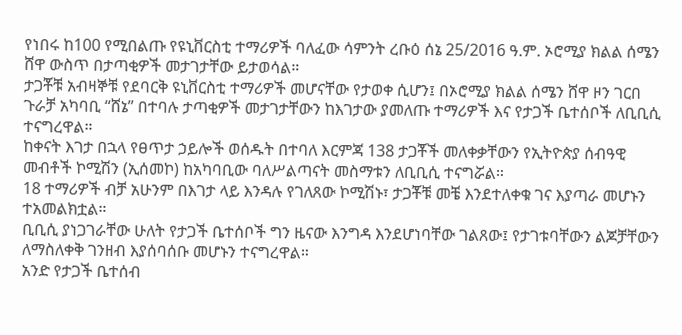የነበሩ ከ100 የሚበልጡ የዩኒቨርስቲ ተማሪዎች ባለፈው ሳምንት ረቡዕ ሰኔ 25/2016 ዓ.ም. ኦሮሚያ ክልል ሰሜን ሸዋ ውስጥ በታጣቂዎች መታገታቸው ይታወሳል።
ታጋቾቹ አብዛኞቹ የደባርቅ ዩኒቨርስቲ ተማሪዎች መሆናቸው የታወቀ ሲሆን፤ በኦሮሚያ ክልል ሰሜን ሸዋ ዞን ገርበ ጉራቻ አካባቢ “ሸኔ” በተባሉ ታጣቂዎች መታገታቸውን ከእገታው ያመለጡ ተማሪዎች እና የታጋች ቤተሰቦች ለቢቢሲ ተናግረዋል።
ከቀናት እገታ በኋላ የፀጥታ ኃይሎች ወሰዱት በተባለ እርምጃ 138 ታጋቾች መለቀቃቸውን የኢትዮጵያ ሰብዓዊ መብቶች ኮሚሽን (ኢሰመኮ) ከአካባቢው ባለሥልጣናት መስማቱን ለቢቢሲ ተናግሯል።
18 ተማሪዎች ብቻ አሁንም በእገታ ላይ እንዳሉ የገለጸው ኮሚሽኑ፣ ታጋቾቹ መቼ እንደተለቀቁ ገና እያጣራ መሆኑን ተአመልክቷል።
ቢቢሲ ያነጋገራቸው ሁለት የታጋች ቤተሰቦች ግን ዜናው እንግዳ እንደሆነባቸው ገልጸው፤ የታገቱባቸውን ልጆቻቸውን ለማስለቀቅ ገንዘብ እያሰባሰቡ መሆኑን ተናግረዋል።
አንድ የታጋች ቤተሰብ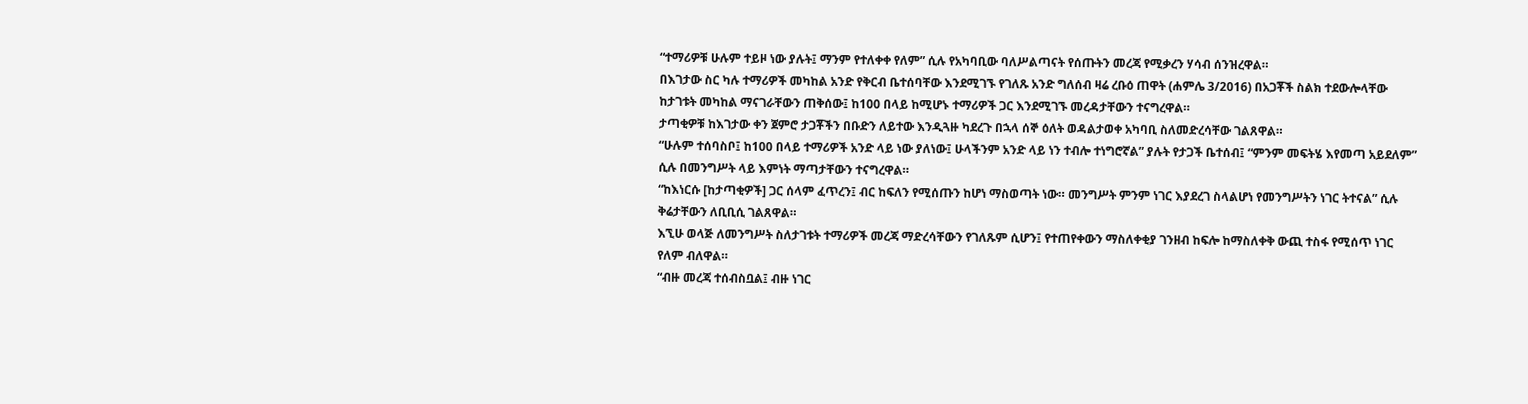“ተማሪዎቹ ሁሉም ተይዞ ነው ያሉት፤ ማንም የተለቀቀ የለም” ሲሉ የአካባቢው ባለሥልጣናት የሰጡትን መረጃ የሚቃረን ሃሳብ ሰንዝረዋል።
በእገታው ስር ካሉ ተማሪዎች መካከል አንድ የቅርብ ቤተሰባቸው እንደሚገኙ የገለጹ አንድ ግለሰብ ዛሬ ረቡዕ ጠዋት (ሐምሌ 3/2016) በአጋቾች ስልክ ተደውሎላቸው ከታገቱት መካከል ማናገራቸውን ጠቅሰው፤ ከ100 በላይ ከሚሆኑ ተማሪዎች ጋር እንደሚገኙ መረዳታቸውን ተናግረዋል።
ታጣቂዎቹ ከእገታው ቀን ጀምሮ ታጋቾችን በቡድን ለይተው እንዲጓዙ ካደረጉ በኋላ ሰኞ ዕለት ወዳልታወቀ አካባቢ ስለመድረሳቸው ገልጸዋል።
“ሁሉም ተሰባስቦ፤ ከ100 በላይ ተማሪዎች አንድ ላይ ነው ያለነው፤ ሁላችንም አንድ ላይ ነን ተብሎ ተነግሮኛል” ያሉት የታጋች ቤተሰብ፤ “ምንም መፍትሄ እየመጣ አይደለም” ሲሉ በመንግሥት ላይ እምነት ማጣታቸውን ተናግረዋል።
“ከእነርሱ [ከታጣቂዎች] ጋር ሰላም ፈጥረን፤ ብር ከፍለን የሚሰጡን ከሆነ ማስወጣት ነው። መንግሥት ምንም ነገር እያደረገ ስላልሆነ የመንግሥትን ነገር ትተናል” ሲሉ ቅሬታቸውን ለቢቢሲ ገልጸዋል።
እኚሁ ወላጅ ለመንግሥት ስለታገቱት ተማሪዎች መረጃ ማድረሳቸውን የገለጹም ሲሆን፤ የተጠየቀውን ማስለቀቂያ ገንዘብ ከፍሎ ከማስለቀቅ ውጪ ተስፋ የሚሰጥ ነገር የለም ብለዋል።
“ብዙ መረጃ ተሰብስቧል፤ ብዙ ነገር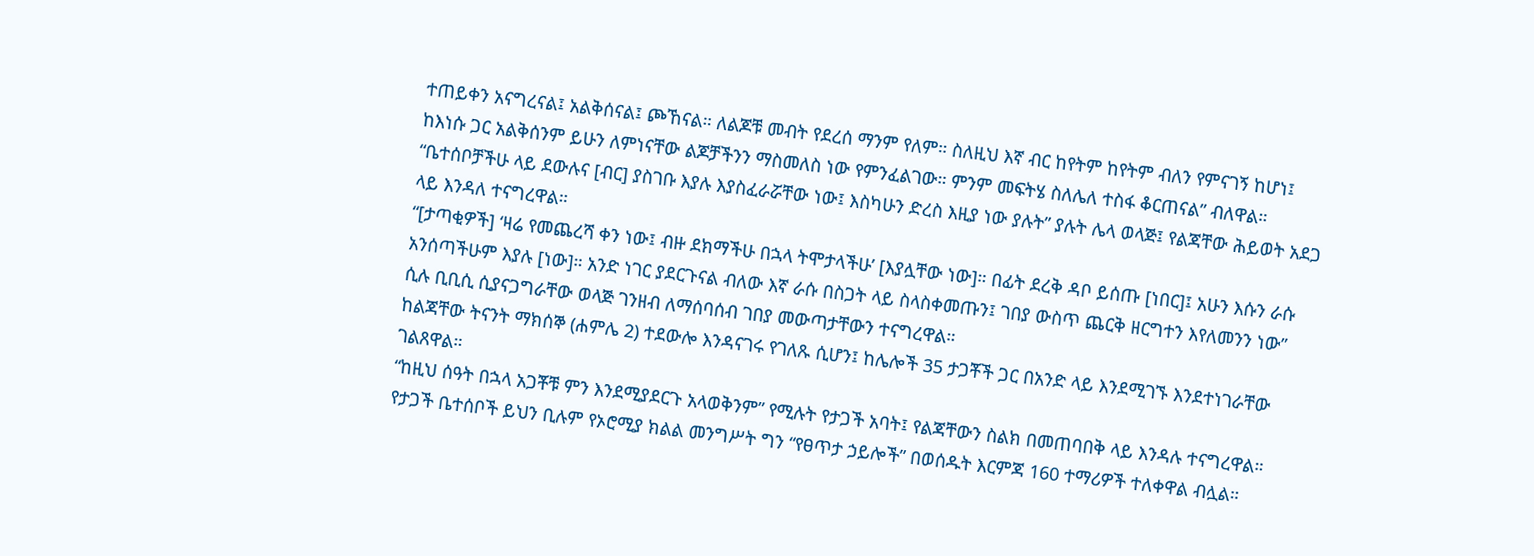ተጠይቀን አናግረናል፤ አልቅሰናል፤ ጮኸናል። ለልጆቹ መብት የደረሰ ማንም የለም። ስለዚህ እኛ ብር ከየትም ከየትም ብለን የምናገኝ ከሆነ፤ ከእነሱ ጋር አልቅሰንም ይሁን ለምነናቸው ልጆቻችንን ማስመለስ ነው የምንፈልገው። ምንም መፍትሄ ስለሌለ ተስፋ ቆርጠናል” ብለዋል።
“ቤተሰቦቻችሁ ላይ ደውሉና [ብር] ያስገቡ እያሉ እያስፈራሯቸው ነው፤ እስካሁን ድረስ እዚያ ነው ያሉት” ያሉት ሌላ ወላጅ፤ የልጃቸው ሕይወት አደጋ ላይ እንዳለ ተናግረዋል።
“[ታጣቂዎች] ‘ዛሬ የመጨረሻ ቀን ነው፤ ብዙ ደክማችሁ በኋላ ትሞታላችሁ’ [እያሏቸው ነው]። በፊት ደረቅ ዳቦ ይሰጡ [ነበር]፤ አሁን እሱን ራሱ አንሰጣችሁም እያሉ [ነው]። አንድ ነገር ያደርጉናል ብለው እኛ ራሱ በስጋት ላይ ስላስቀመጡን፤ ገበያ ውስጥ ጨርቅ ዘርግተን እየለመንን ነው” ሲሉ ቢቢሲ ሲያናጋግራቸው ወላጅ ገንዘብ ለማሰባሰብ ገበያ መውጣታቸውን ተናግረዋል።
ከልጃቸው ትናንት ማክሰኞ (ሐምሌ 2) ተደውሎ እንዳናገሩ የገለጹ ሲሆን፤ ከሌሎች 35 ታጋቾች ጋር በአንድ ላይ እንደሚገኙ እንደተነገራቸው ገልጸዋል።
“ከዚህ ሰዓት በኋላ አጋቾቹ ምን እንደሚያደርጉ አላወቅንም” የሚሉት የታጋች አባት፤ የልጃቸውን ስልክ በመጠባበቅ ላይ እንዳሉ ተናግረዋል።
የታጋች ቤተሰቦች ይህን ቢሉም የኦሮሚያ ክልል መንግሥት ግን “የፀጥታ ኃይሎች” በወሰዱት እርምጃ 160 ተማሪዎች ተለቀዋል ብሏል።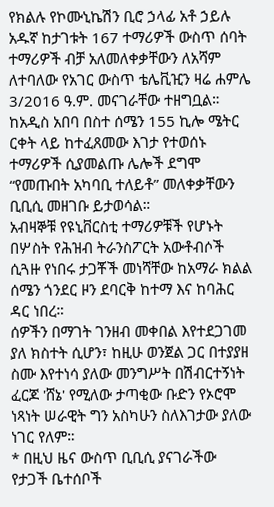የክልሉ የኮሙኒኬሽን ቢሮ ኃላፊ አቶ ኃይሉ አዱኛ ከታገቱት 167 ተማሪዎች ውስጥ ሰባት ተማሪዎች ብቻ አለመለቀቃቸውን ለአሻም ለተባለው የአገር ውስጥ ቴሌቪዢን ዛሬ ሐምሌ 3/2016 ዓ.ም. መናገራቸው ተዘግቧል።
ከአዲስ አበባ በስተ ሰሜን 155 ኪሎ ሜትር ርቀት ላይ ከተፈጸመው እገታ የተወሰኑ ተማሪዎች ሲያመልጡ ሌሎች ደግሞ “የመጡበት አካባቢ ተለይቶ” መለቀቃቸውን ቢቢሲ መዘገቡ ይታወሳል።
አብዛኞቹ የዩኒቨርስቲ ተማሪዎቹች የሆኑት በሦስት የሕዝብ ትራንስፖርት አውቶብሶች ሲጓዙ የነበሩ ታጋቾች መነሻቸው ከአማራ ክልል ሰሜን ጎንደር ዞን ደባርቅ ከተማ እና ከባሕር ዳር ነበረ።
ሰዎችን በማገት ገንዘብ መቀበል እየተደጋገመ ያለ ክስተት ሲሆን፣ ከዚሁ ወንጀል ጋር በተያያዘ ስሙ እየተነሳ ያለው መንግሥት በሽብርተኝነት ፈርጆ 'ሸኔ' የሚለው ታጣቂው ቡድን የኦሮሞ ነጻነት ሠራዊት ግን አስካሁን ስለእገታው ያለው ነገር የለም።
* በዚህ ዜና ውስጥ ቢቢሲ ያናገራችው የታጋች ቤተሰቦች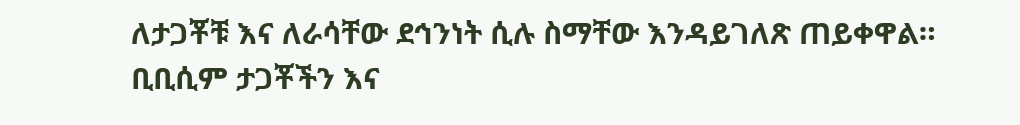ለታጋቾቹ እና ለራሳቸው ደኅንነት ሲሉ ስማቸው እንዳይገለጽ ጠይቀዋል። ቢቢሲም ታጋቾችን እና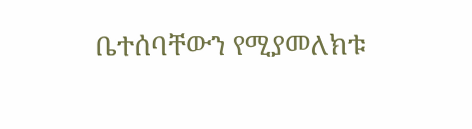ቤተሰባቸውን የሚያመለክቱ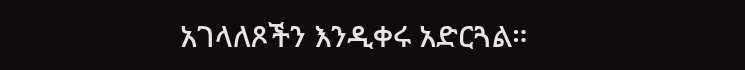አገላለጾችን እንዲቀሩ አድርጓል።